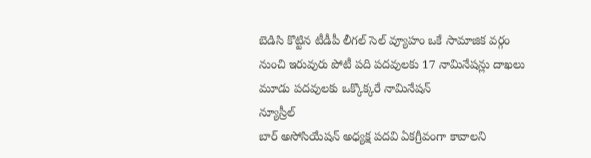బెడిసి కొట్టిన టీడీపీ లీగల్ సెల్ వ్యూహం ఒకే సామాజిక వర్గం నుంచి ఇరువురు పోటీ పది పదవులకు 17 నామినేషన్లు దాఖలు మూడు పదవులకు ఒక్కొక్కరే నామినేషన్
న్యూస్రీల్
బార్ అసోసియేషన్ అధ్యక్ష పదవి ఏకగ్రీవంగా కావాలని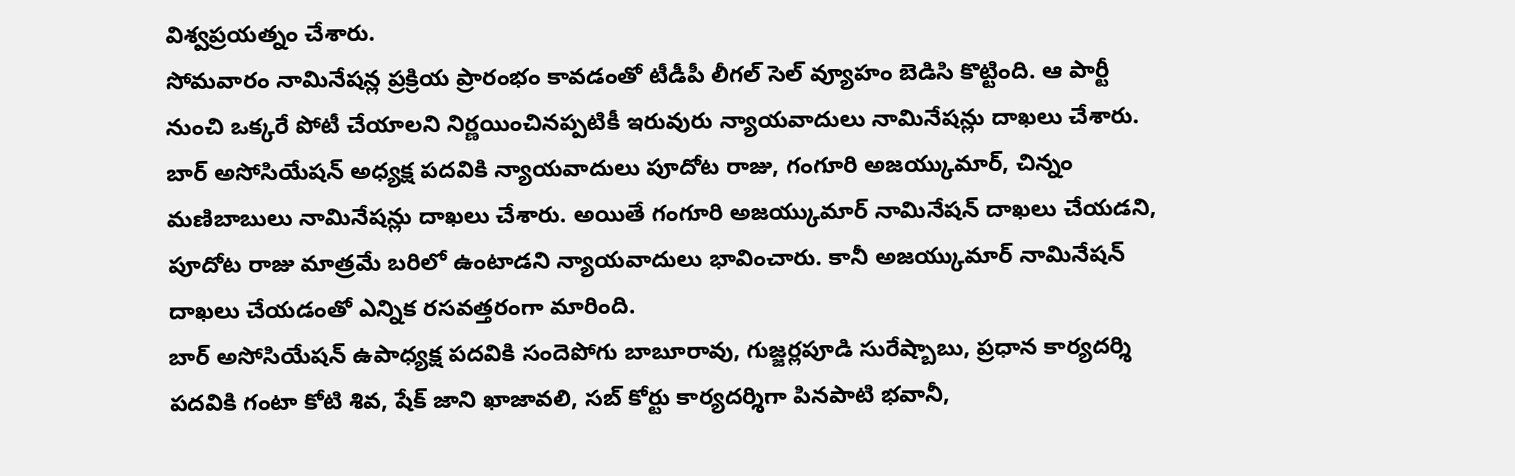విశ్వప్రయత్నం చేశారు.
సోమవారం నామినేషన్ల ప్రక్రియ ప్రారంభం కావడంతో టీడీపీ లీగల్ సెల్ వ్యూహం బెడిసి కొట్టింది. ఆ పార్టీ నుంచి ఒక్కరే పోటీ చేయాలని నిర్ణయించినప్పటికీ ఇరువురు న్యాయవాదులు నామినేషన్లు దాఖలు చేశారు.
బార్ అసోసియేషన్ అధ్యక్ష పదవికి న్యాయవాదులు పూదోట రాజు, గంగూరి అజయ్కుమార్, చిన్నం మణిబాబులు నామినేషన్లు దాఖలు చేశారు. అయితే గంగూరి అజయ్కుమార్ నామినేషన్ దాఖలు చేయడని, పూదోట రాజు మాత్రమే బరిలో ఉంటాడని న్యాయవాదులు భావించారు. కానీ అజయ్కుమార్ నామినేషన్ దాఖలు చేయడంతో ఎన్నిక రసవత్తరంగా మారింది.
బార్ అసోసియేషన్ ఉపాధ్యక్ష పదవికి సందెపోగు బాబూరావు, గుజ్జర్లపూడి సురేష్బాబు, ప్రధాన కార్యదర్శి పదవికి గంటా కోటి శివ, షేక్ జాని ఖాజావలి, సబ్ కోర్టు కార్యదర్శిగా పినపాటి భవానీ,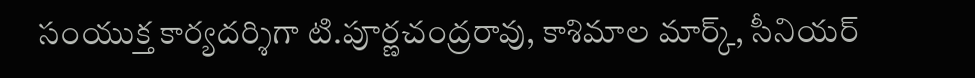సంయుక్త కార్యదర్శిగా టి.పూర్ణచంద్రరావు, కాశిమాల మార్క్, సీనియర్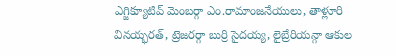ఎగ్జిక్యూటివ్ మెంబర్గా ఎం.రామాంజనేయులు, తాళ్లూరి వినయ్భరత్, ట్రెజరర్గా బుర్రి సైదయ్య, లైబ్రేరియన్గా ఆకుల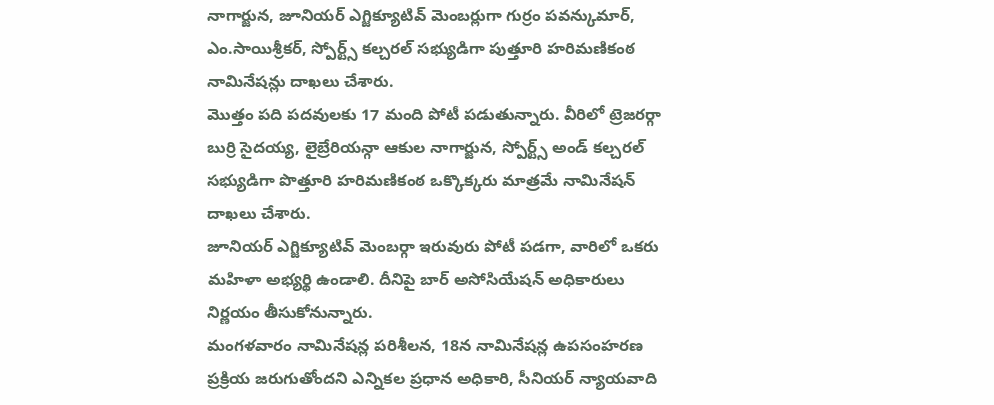నాగార్జున, జూనియర్ ఎగ్జిక్యూటివ్ మెంబర్లుగా గుర్రం పవన్కుమార్, ఎం.సాయిశ్రీకర్, స్పోర్ట్స్ కల్చరల్ సభ్యుడిగా పుత్తూరి హరిమణికంఠ నామినేషన్లు దాఖలు చేశారు.
మొత్తం పది పదవులకు 17 మంది పోటీ పడుతున్నారు. వీరిలో ట్రెజరర్గా బుర్రి సైదయ్య, లైబ్రేరియన్గా ఆకుల నాగార్జున, స్పోర్ట్స్ అండ్ కల్చరల్ సభ్యుడిగా పొత్తూరి హరిమణికంఠ ఒక్కొక్కరు మాత్రమే నామినేషన్ దాఖలు చేశారు.
జూనియర్ ఎగ్జిక్యూటివ్ మెంబర్గా ఇరువురు పోటీ పడగా, వారిలో ఒకరు మహిళా అభ్యర్థి ఉండాలి. దీనిపై బార్ అసోసియేషన్ అధికారులు నిర్ణయం తీసుకోనున్నారు.
మంగళవారం నామినేషన్ల పరిశీలన, 18న నామినేషన్ల ఉపసంహరణ ప్రక్రియ జరుగుతోందని ఎన్నికల ప్రధాన అధికారి, సీనియర్ న్యాయవాది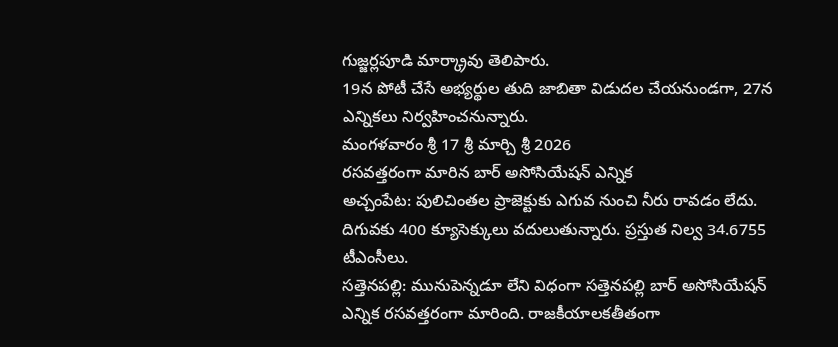గుజ్జర్లపూడి మార్క్రావు తెలిపారు.
19న పోటీ చేసే అభ్యర్థుల తుది జాబితా విడుదల చేయనుండగా, 27న ఎన్నికలు నిర్వహించనున్నారు.
మంగళవారం శ్రీ 17 శ్రీ మార్చి శ్రీ 2026
రసవత్తరంగా మారిన బార్ అసోసియేషన్ ఎన్నిక
అచ్చంపేట: పులిచింతల ప్రాజెక్టుకు ఎగువ నుంచి నీరు రావడం లేదు. దిగువకు 400 క్యూసెక్కులు వదులుతున్నారు. ప్రస్తుత నిల్వ 34.6755 టీఎంసీలు.
సత్తెనపల్లి: మునుపెన్నడూ లేని విధంగా సత్తెనపల్లి బార్ అసోసియేషన్ ఎన్నిక రసవత్తరంగా మారింది. రాజకీయాలకతీతంగా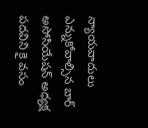న్యాయవాదులు ఎన్నుకోవాల్సిన బార్ అసోసియేషన్ అధ్యక్ష పదవిని కై వసం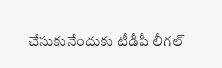చేసుకునేందుకు టీడీపీ లీగల్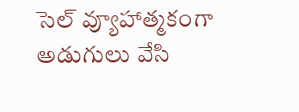సెల్ వ్యూహాత్మకంగా అడుగులు వేసి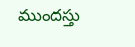ముందస్తు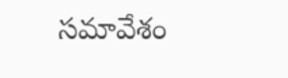సమావేశం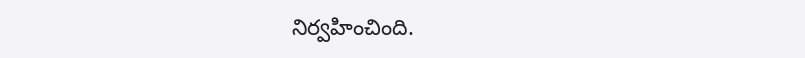నిర్వహించింది.